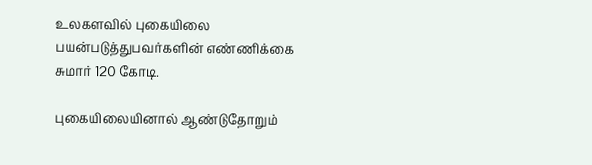உலகளவில் புகையிலை பயன்படுத்துபவர்களின் எண்ணிக்கை சுமார் 120 கோடி.

புகையிலையினால் ஆண்டுதோறும்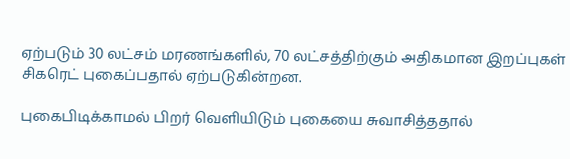ஏற்படும் 30 லட்சம் மரணங்களில், 70 லட்சத்திற்கும் அதிகமான இறப்புகள் சிகரெட் புகைப்பதால் ஏற்படுகின்றன.

புகைபிடிக்காமல் பிறர் வெளியிடும் புகையை சுவாசித்ததால்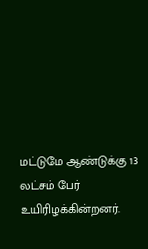மட்டுமே ஆண்டுக்கு 13 லட்சம் பேர் உயிரிழக்கின்றனர்.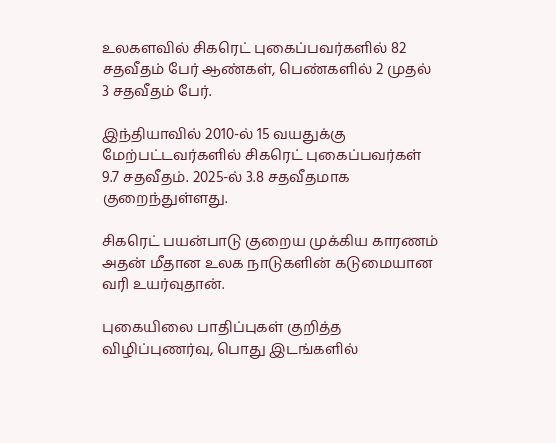உலகளவில் சிகரெட் புகைப்பவர்களில் 82 சதவீதம் பேர் ஆண்கள், பெண்களில் 2 முதல் 3 சதவீதம் பேர்.

இந்தியாவில் 2010-ல் 15 வயதுக்கு மேற்பட்டவர்களில் சிகரெட் புகைப்பவர்கள் 9.7 சதவீதம். 2025-ல் 3.8 சதவீதமாக குறைந்துள்ளது.

சிகரெட் பயன்பாடு குறைய முக்கிய காரணம் அதன் மீதான உலக நாடுகளின் கடுமையான வரி உயர்வுதான்.

புகையிலை பாதிப்புகள் குறித்த விழிப்புணர்வு, பொது இடங்களில்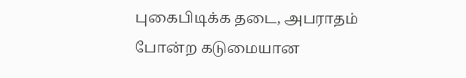புகைபிடிக்க தடை, அபராதம் போன்ற கடுமையான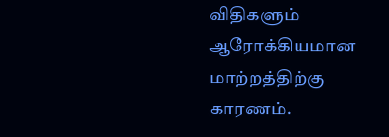விதிகளும் ஆரோக்கியமான மாற்றத்திற்கு காரணம்.